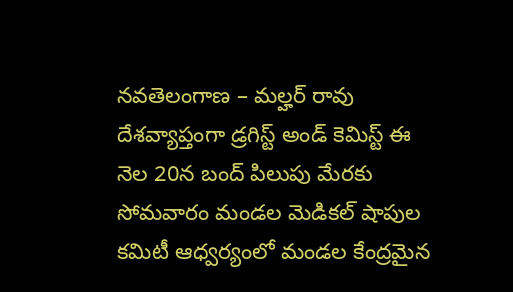నవతెలంగాణ – మల్హర్ రావు
దేశవ్యాప్తంగా డ్రగిస్ట్ అండ్ కెమిస్ట్ ఈ నెల 20న బంద్ పిలుపు మేరకు సోమవారం మండల మెడికల్ షాపుల కమిటీ ఆధ్వర్యంలో మండల కేంద్రమైన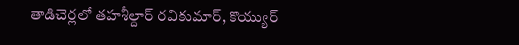తాడిచెర్లలో తహశీల్దార్ రవికుమార్, కొయ్యుర్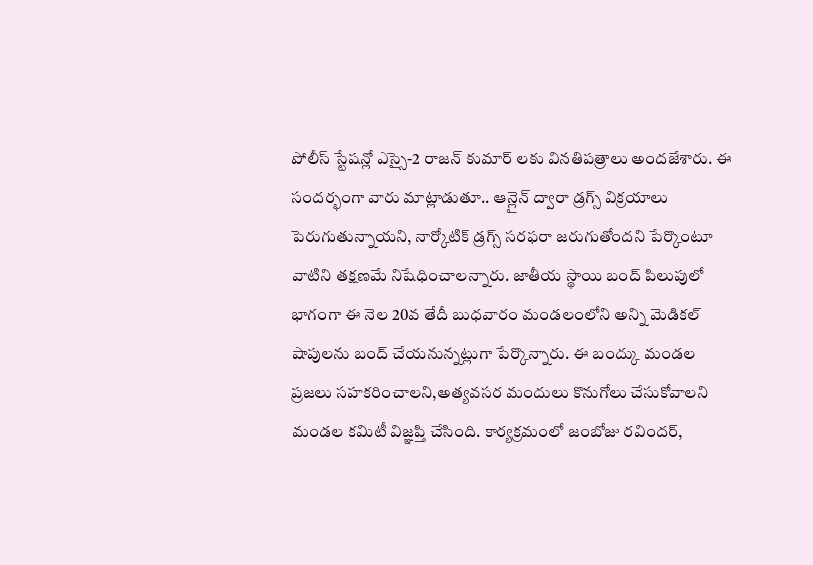పోలీస్ స్టేషన్లో ఎస్సై-2 రాజన్ కుమార్ లకు వినతిపత్రాలు అందజేశారు. ఈ సందర్భంగా వారు మాట్లాడుతూ.. ఆన్లైన్ ద్వారా డ్రగ్స్ విక్రయాలు పెరుగుతున్నాయని, నార్కోటిక్ డ్రగ్స్ సరఫరా జరుగుతోందని పేర్కొంటూ వాటిని తక్షణమే నిషేధించాలన్నారు. జాతీయ స్థాయి బంద్ పిలుపులో భాగంగా ఈ నెల 20వ తేదీ బుధవారం మండలంలోని అన్ని మెడికల్ షాపులను బంద్ చేయనున్నట్లుగా పేర్కొన్నారు. ఈ బంద్కు మండల ప్రజలు సహకరించాలని,అత్యవసర మందులు కొనుగోలు చేసుకోవాలని మండల కమిటీ విజ్ఞప్తి చేసింది. కార్యక్రమంలో జంబోజు రవిందర్,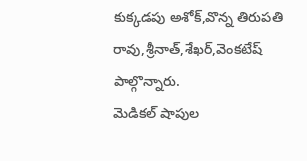కుక్కడపు అశోక్,వొన్న తిరుపతి రావు,శ్రీనాత్,శేఖర్,వెంకటేష్ పాల్గొన్నారు.
మెడికల్ షాపుల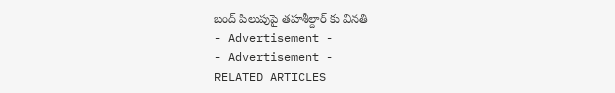బంద్ పిలుపుపై తహశీల్దార్ కు వినతి
- Advertisement -
- Advertisement -
RELATED ARTICLES